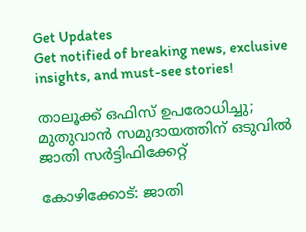Get Updates
Get notified of breaking news, exclusive insights, and must-see stories!

താലൂക്ക് ഒഫിസ് ഉപരോധിച്ചു; മുതുവാന്‍ സമുദായത്തിന് ഒടുവിൽ ജാതി സർട്ടിഫിക്കേറ്റ്

കോഴിക്കോട്: ജാതി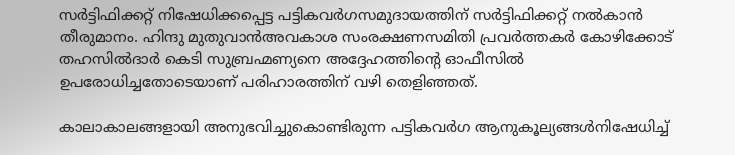സര്‍ട്ടിഫിക്കറ്റ് നിഷേധിക്കപ്പെട്ട പട്ടികവര്‍ഗസമുദായത്തിന് സര്‍ട്ടിഫിക്കറ്റ് നല്‍കാന്‍ തീരുമാനം. ഹിന്ദു മുതുവാന്‍അവകാശ സംരക്ഷണസമിതി പ്രവര്‍ത്തകര്‍ കോഴിക്കോട് തഹസില്‍ദാര്‍ കെടി സുബ്രഹ്മണ്യനെ അദ്ദേഹത്തിന്റെ ഓഫീസില്‍ ഉപരോധിച്ചതോടെയാണ് പരിഹാരത്തിന് വഴി തെളിഞ്ഞത്.

കാലാകാലങ്ങളായി അനുഭവിച്ചുകൊണ്ടിരുന്ന പട്ടികവര്‍ഗ ആനുകൂല്യങ്ങള്‍നിഷേധിച്ച്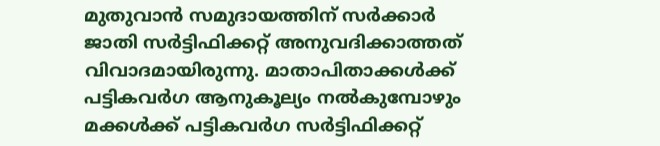മുതുവാന്‍ സമുദായത്തിന് സര്‍ക്കാര്‍ ജാതി സര്‍ട്ടിഫിക്കറ്റ് അനുവദിക്കാത്തത് വിവാദമായിരുന്നു. മാതാപിതാക്കള്‍ക്ക് പട്ടികവര്‍ഗ ആനുകൂല്യം നല്‍കുമ്പോഴും മക്കള്‍ക്ക് പട്ടികവര്‍ഗ സര്‍ട്ടിഫിക്കറ്റ്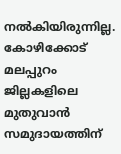നല്‍കിയിരുന്നില്ല. കോഴിക്കോട് മലപ്പുറം ജില്ലകളിലെ മുതുവാന്‍ സമുദായത്തിന്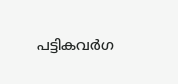പട്ടികവര്‍ഗ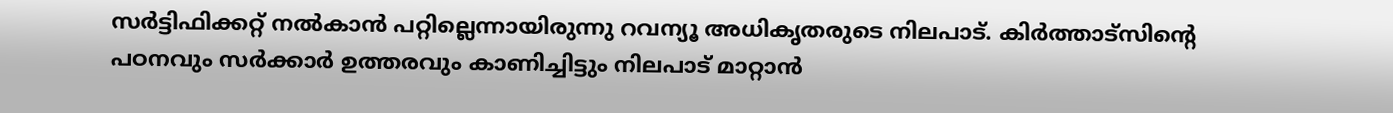സര്‍ട്ടിഫിക്കറ്റ് നല്‍കാന്‍ പറ്റില്ലെന്നായിരുന്നു റവന്യൂ അധികൃതരുടെ നിലപാട്. കിര്‍ത്താട്‌സിന്റെ പഠനവും സര്‍ക്കാര്‍ ഉത്തരവും കാണിച്ചിട്ടും നിലപാട് മാറ്റാന്‍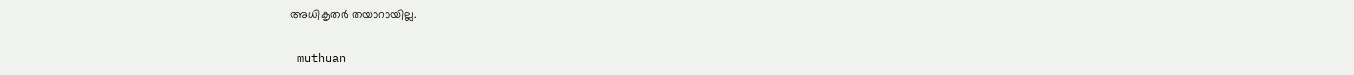അധികൃതര്‍ തയാറായില്ല.

 muthuan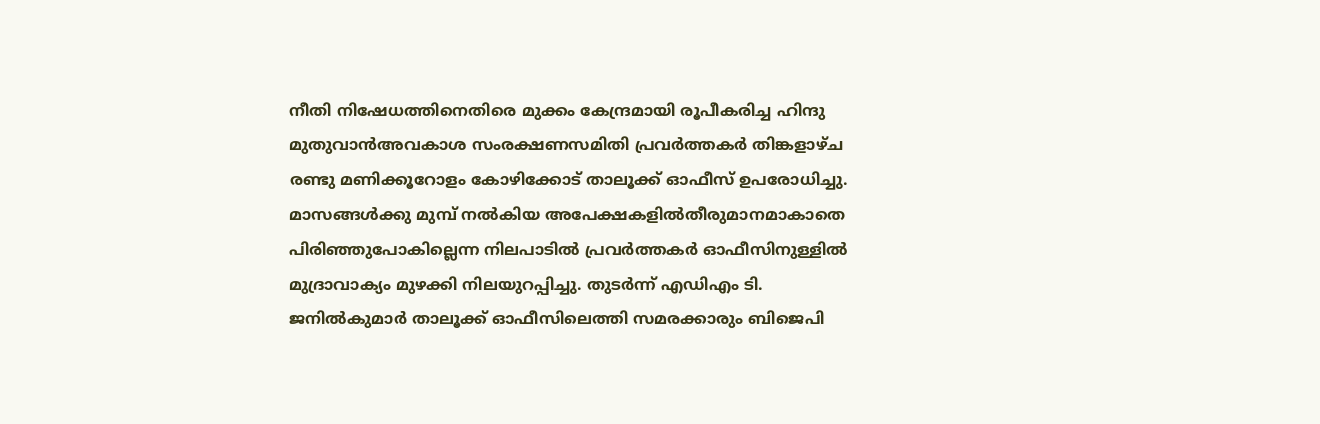നീതി നിഷേധത്തിനെതിരെ മുക്കം കേന്ദ്രമായി രൂപീകരിച്ച ഹിന്ദു മുതുവാന്‍അവകാശ സംരക്ഷണസമിതി പ്രവര്‍ത്തകര്‍ തിങ്കളാഴ്ച രണ്ടു മണിക്കൂറോളം കോഴിക്കോട് താലൂക്ക് ഓഫീസ് ഉപരോധിച്ചു. മാസങ്ങള്‍ക്കു മുമ്പ് നല്‍കിയ അപേക്ഷകളില്‍തീരുമാനമാകാതെ പിരിഞ്ഞുപോകില്ലെന്ന നിലപാടില്‍ പ്രവര്‍ത്തകര്‍ ഓഫീസിനുള്ളില്‍ മുദ്രാവാക്യം മുഴക്കി നിലയുറപ്പിച്ചു. തുടര്‍ന്ന് എഡിഎം ടി. ജനില്‍കുമാര്‍ താലൂക്ക് ഓഫീസിലെത്തി സമരക്കാരും ബിജെപി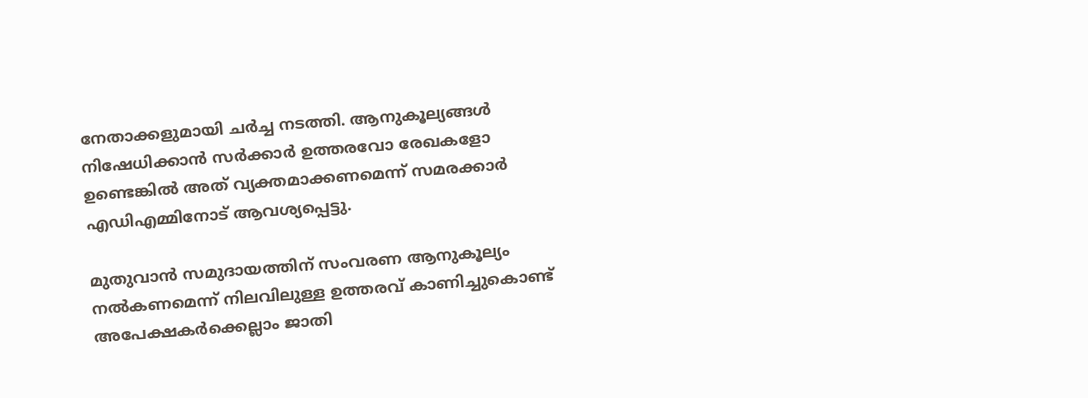നേതാക്കളുമായി ചര്‍ച്ച നടത്തി. ആനുകൂല്യങ്ങള്‍ നിഷേധിക്കാന്‍ സര്‍ക്കാര്‍ ഉത്തരവോ രേഖകളോ ഉണ്ടെങ്കില്‍ അത് വ്യക്തമാക്കണമെന്ന് സമരക്കാര്‍ എഡിഎമ്മിനോട് ആവശ്യപ്പെട്ടു.

മുതുവാന്‍ സമുദായത്തിന് സംവരണ ആനുകൂല്യം നല്‍കണമെന്ന് നിലവിലുള്ള ഉത്തരവ് കാണിച്ചുകൊണ്ട് അപേക്ഷകര്‍ക്കെല്ലാം ജാതി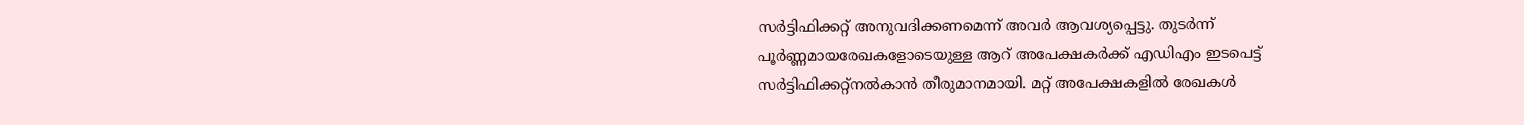സര്‍ട്ടിഫിക്കറ്റ് അനുവദിക്കണമെന്ന് അവര്‍ ആവശ്യപ്പെട്ടു. തുടര്‍ന്ന് പൂര്‍ണ്ണമായരേഖകളോടെയുള്ള ആറ് അപേക്ഷകര്‍ക്ക് എഡിഎം ഇടപെട്ട് സര്‍ട്ടിഫിക്കറ്റ്നല്‍കാന്‍ തീരുമാനമായി. മറ്റ് അപേക്ഷകളില്‍ രേഖകള്‍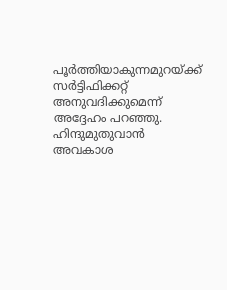പൂര്‍ത്തിയാകുന്നമുറയ്ക്ക് സര്‍ട്ടിഫിക്കറ്റ് അനുവദിക്കുമെന്ന് അദ്ദേഹം പറഞ്ഞു. ഹിന്ദുമുതുവാന്‍ അവകാശ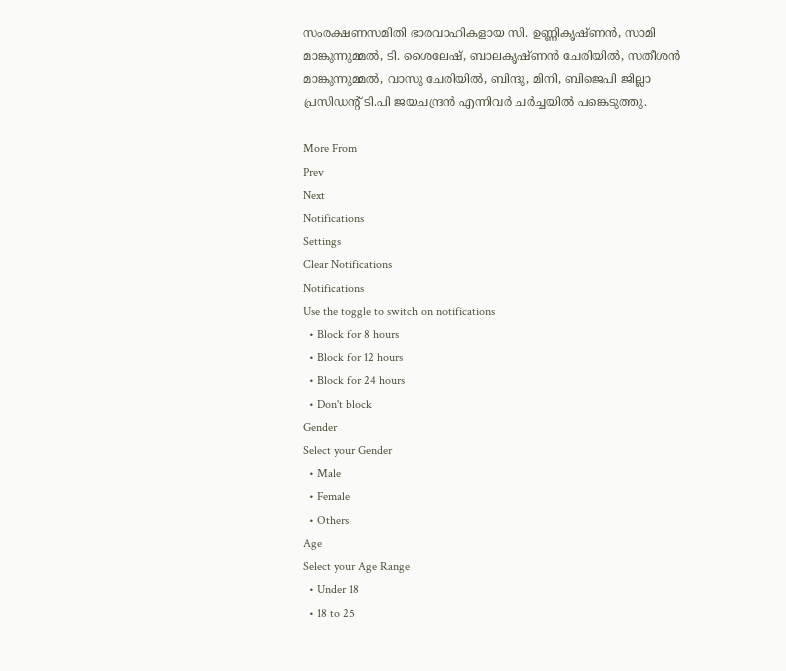സംരക്ഷണസമിതി ഭാരവാഹികളായ സി. ഉണ്ണികൃഷ്ണന്‍, സാമി മാങ്കുന്നുമ്മല്‍, ടി. ശൈലേഷ്, ബാലകൃഷ്ണന്‍ ചേരിയില്‍, സതീശന്‍
മാങ്കുന്നുമ്മല്‍, വാസു ചേരിയില്‍, ബിന്ദു, മിനി, ബിജെപി ജില്ലാ പ്രസിഡന്റ് ടി.പി ജയചന്ദ്രന്‍ എന്നിവര്‍ ചര്‍ച്ചയില്‍ പങ്കെടുത്തു.

More From
Prev
Next
Notifications
Settings
Clear Notifications
Notifications
Use the toggle to switch on notifications
  • Block for 8 hours
  • Block for 12 hours
  • Block for 24 hours
  • Don't block
Gender
Select your Gender
  • Male
  • Female
  • Others
Age
Select your Age Range
  • Under 18
  • 18 to 25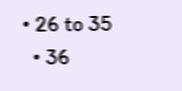• 26 to 35
  • 36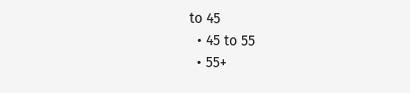to 45
  • 45 to 55
  • 55+